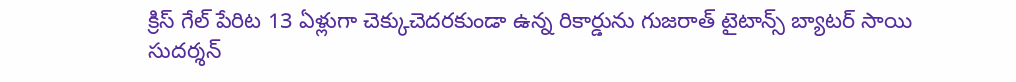క్రిస్ గేల్ పేరిట 13 ఏళ్లుగా చెక్కుచెదరకుండా ఉన్న రికార్డును గుజరాత్ టైటాన్స్ బ్యాటర్ సాయి సుదర్శన్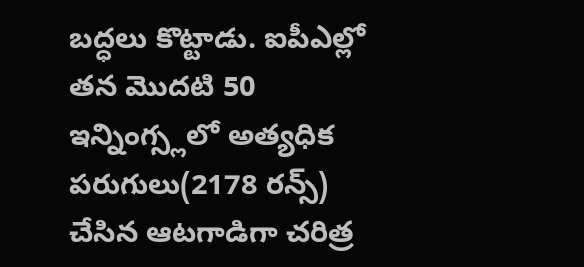బద్ధలు కొట్టాడు. ఐపీఎల్లో తన మొదటి 50 ఇన్నింగ్స్లలో అత్యధిక పరుగులు(2178 రన్స్) చేసిన ఆటగాడిగా చరిత్ర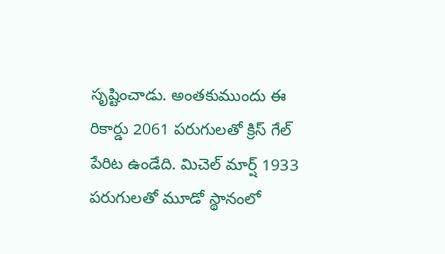సృష్టించాడు. అంతకుముందు ఈ రికార్డు 2061 పరుగులతో క్రిస్ గేల్ పేరిట ఉండేది. మిచెల్ మార్ష్ 1933 పరుగులతో మూడో స్థానంలో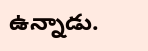ఉన్నాడు.